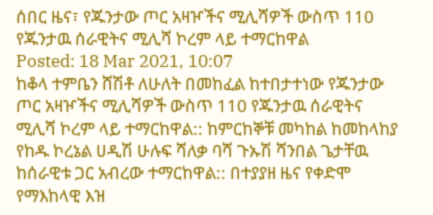ሰበር ዜና፣ የጁንታው ጦር አዛዦችና ሚሊሻዎች ውስጥ 110 የጁንታዉ ሰራዊትና ሚሊሻ ኮረም ላይ ተማርከዋል
Posted: 18 Mar 2021, 10:07
ከቆላ ተምቤን ሸሽቶ ለሁለት በመከፈል ከተበታተነው የጁንታው ጦር አዛዦችና ሚሊሻዎች ውስጥ 110 የጁንታዉ ሰራዊትና ሚሊሻ ኮረም ላይ ተማርከዋል:: ከምርከኞቹ መካከል ከመከላከያ የከዱ ኮረኔል ሀዲሽ ሁሉፍ ሻለቃ ባሻ ጉኡሽ ሻንበል ጌታቸዉ ከሰራዊቱ ጋር አብረው ተማርከዋል:: በተያያዘ ዜና የቀድሞ የማእከላዊ እዝ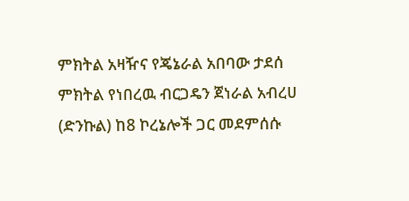ምክትል አዛዥና የጄኔራል አበባው ታደሰ ምክትል የነበረዉ ብርጋዴን ጀነራል አብረሀ (ድንኩል) ከ8 ኮረኔሎች ጋር መደምሰሱ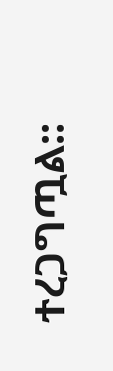ተረጋግጧል::